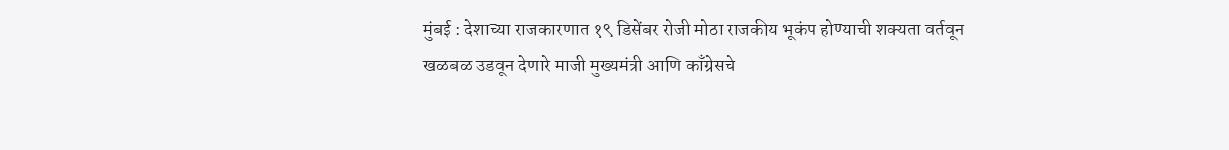मुंबई : देशाच्या राजकारणात १९ डिसेंबर रोजी मोठा राजकीय भूकंप होण्याची शक्यता वर्तवून खळबळ उडवून देणारे माजी मुख्यमंत्री आणि काँग्रेसचे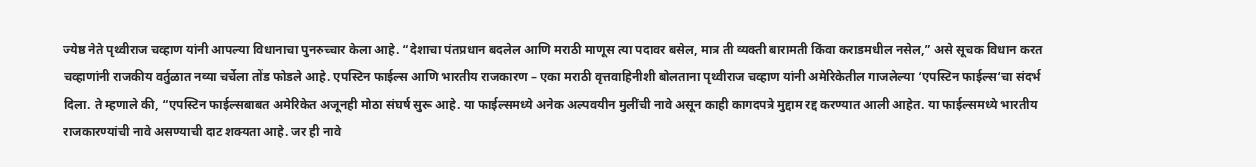ज्येष्ठ नेते पृथ्वीराज चव्हाण यांनी आपल्या विधानाचा पुनरुच्चार केला आहे. “देशाचा पंतप्रधान बदलेल आणि मराठी माणूस त्या पदावर बसेल, मात्र ती व्यक्ती बारामती किंवा कराडमधील नसेल,” असे सूचक विधान करत चव्हाणांनी राजकीय वर्तुळात नव्या चर्चेला तोंड फोडले आहे. एपस्टिन फाईल्स आणि भारतीय राजकारण – एका मराठी वृत्तवाहिनीशी बोलताना पृथ्वीराज चव्हाण यांनी अमेरिकेतील गाजलेल्या ‘एपस्टिन फाईल्स‘चा संदर्भ दिला. ते म्हणाले की, “एपस्टिन फाईल्सबाबत अमेरिकेत अजूनही मोठा संघर्ष सुरू आहे. या फाईल्समध्ये अनेक अल्पवयीन मुलींची नावे असून काही कागदपत्रे मुद्दाम रद्द करण्यात आली आहेत. या फाईल्समध्ये भारतीय राजकारण्यांची नावे असण्याची दाट शक्यता आहे. जर ही नावे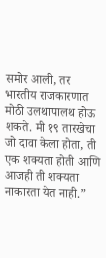समोर आली, तर भारतीय राजकारणात मोठी उलथापालथ होऊ शकते. मी १९ तारखेचा जो दावा केला होता, ती एक शक्यता होती आणि आजही ती शक्यता नाकारता येत नाही.”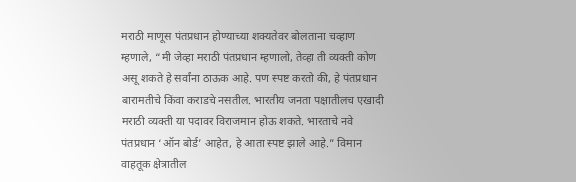मराठी माणूस पंतप्रधान होण्याच्या शक्यतेवर बोलताना चव्हाण म्हणाले, “मी जेव्हा मराठी पंतप्रधान म्हणालो, तेव्हा ती व्यक्ती कोण असू शकते हे सर्वांना ठाऊक आहे. पण स्पष्ट करतो की, हे पंतप्रधान बारामतीचे किंवा कराडचे नसतील. भारतीय जनता पक्षातीलच एखादी मराठी व्यक्ती या पदावर विराजमान होऊ शकते. भारताचे नवे पंतप्रधान ‘ऑन बोर्ड’ आहेत, हे आता स्पष्ट झाले आहे.” विमान वाहतूक क्षेत्रातील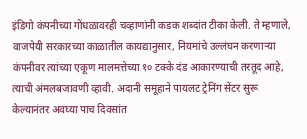इंडिगो कंपनीच्या गोंधळावरही चव्हाणांनी कडक शब्दांत टीका केली. ते म्हणाले, वाजपेयी सरकारच्या काळातील कायद्यानुसार, नियमांचे उल्लंघन करणाऱ्या कंपनीवर त्यांच्या एकूण मालमत्तेच्या १० टक्के दंड आकारण्याची तरतूद आहे, त्याची अंमलबजावणी व्हावी. अदानी समूहाने पायलट ट्रेनिंग सेंटर सुरू केल्यानंतर अवघ्या पाच दिवसांत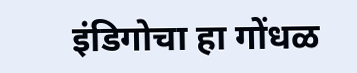इंडिगोचा हा गोंधळ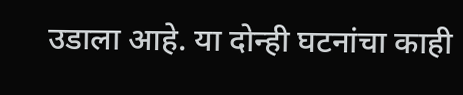उडाला आहे. या दोन्ही घटनांचा काही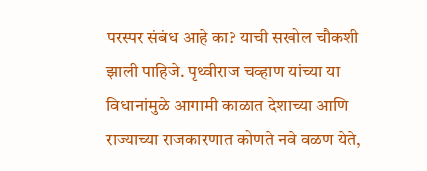परस्पर संबंध आहे का? याची सखोल चौकशी झाली पाहिजे. पृथ्वीराज चव्हाण यांच्या या विधानांमुळे आगामी काळात देशाच्या आणि राज्याच्या राजकारणात कोणते नवे वळण येते,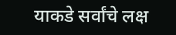याकडे सर्वांचे लक्ष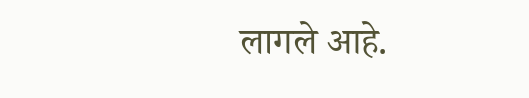लागले आहे.